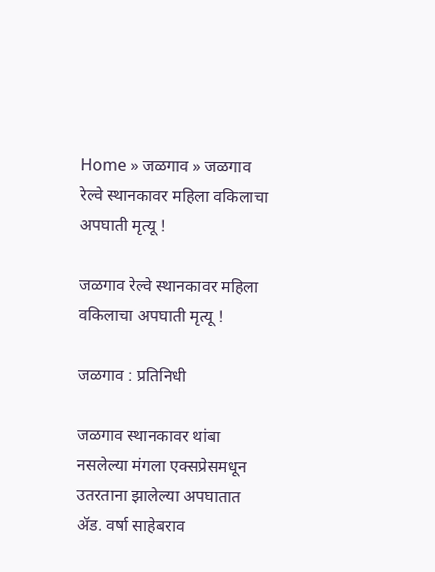Home » जळगाव » जळगाव रेल्वे स्थानकावर महिला वकिलाचा अपघाती मृत्यू !

जळगाव रेल्वे स्थानकावर महिला वकिलाचा अपघाती मृत्यू !

जळगाव : प्रतिनिधी

जळगाव स्थानकावर थांबा नसलेल्या मंगला एक्सप्रेसमधून उतरताना झालेल्या अपघातात ॲड. वर्षा साहेबराव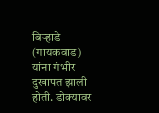बिऱ्हाडे (गायकवाड) यांना गंभीर दुखापत झाली होती. डोक्यावर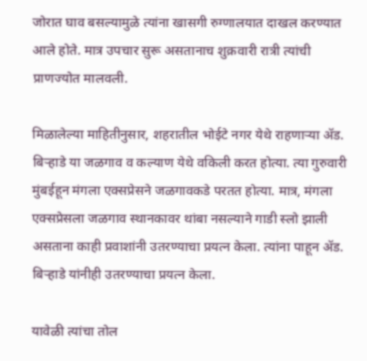जोरात घाव बसल्यामुळे त्यांना खासगी रुग्णालयात दाखल करण्यात आले होते. मात्र उपचार सुरू असतानाच शुक्रवारी रात्री त्यांची प्राणज्योत मालवली.

मिळालेल्या माहितीनुसार, शहरातील भोईटे नगर येथे राहणाऱ्या ॲड. बिऱ्हाडे या जळगाव व कल्याण येथे वकिली करत होत्या. त्या गुरुवारी मुंबईहून मंगला एक्सप्रेसने जळगावकडे परतत होत्या. मात्र, मंगला एक्सप्रेसला जळगाव स्थानकावर थांबा नसल्याने गाडी स्लो झाली असताना काही प्रवाशांनी उतरण्याचा प्रयत्न केला. त्यांना पाहून ॲड. बिऱ्हाडे यांनीही उतरण्याचा प्रयत्न केला.

यावेळी त्यांचा तोल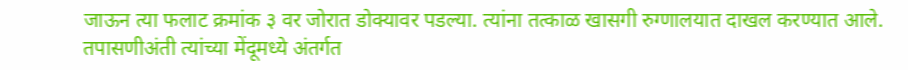जाऊन त्या फलाट क्रमांक ३ वर जोरात डोक्यावर पडल्या. त्यांना तत्काळ खासगी रुग्णालयात दाखल करण्यात आले. तपासणीअंती त्यांच्या मेंदूमध्ये अंतर्गत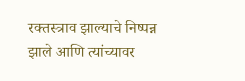रक्तस्त्राव झाल्याचे निष्पन्न झाले आणि त्यांच्यावर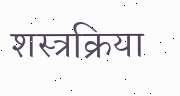शस्त्रक्रिया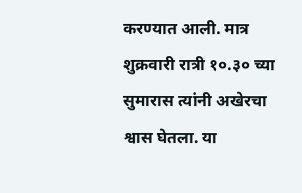करण्यात आली. मात्र शुक्रवारी रात्री १०.३० च्या सुमारास त्यांनी अखेरचा श्वास घेतला. या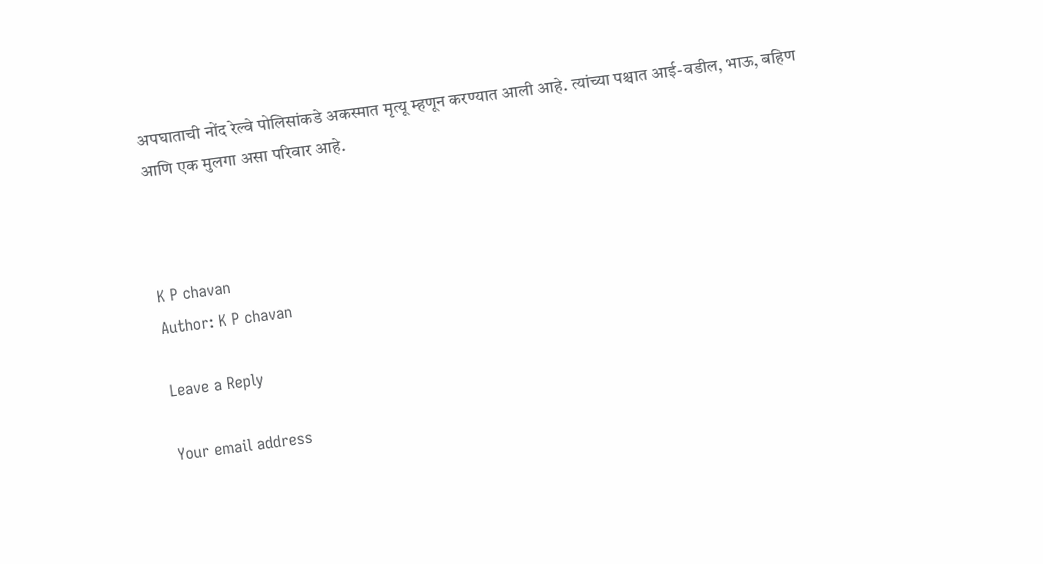अपघाताची नोंद रेल्वे पोलिसांकडे अकस्मात मृत्यू म्हणून करण्यात आली आहे. त्यांच्या पश्चात आई-वडील, भाऊ, बहिण आणि एक मुलगा असा परिवार आहे.



K P chavan
Author: K P chavan

Leave a Reply

Your email address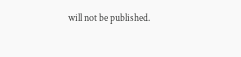will not be published.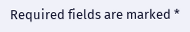Required fields are marked *